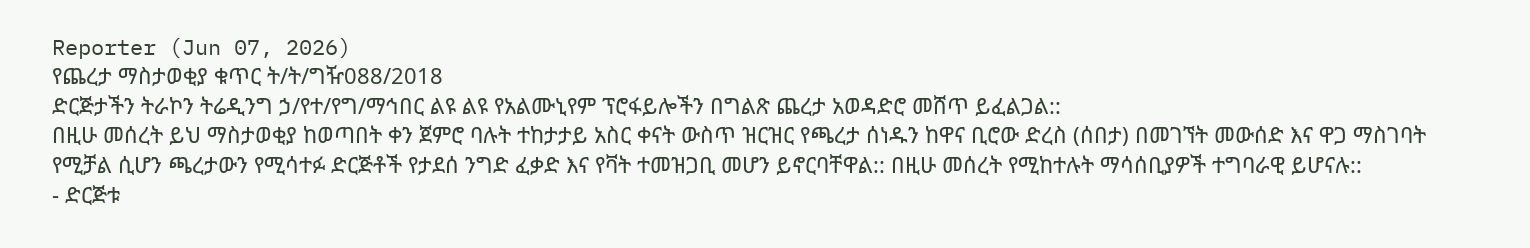Reporter (Jun 07, 2026)
የጨረታ ማስታወቂያ ቁጥር ት/ት/ግዥ088/2018
ድርጅታችን ትራኮን ትሬዲንግ ኃ/የተ/የግ/ማኅበር ልዩ ልዩ የአልሙኒየም ፕሮፋይሎችን በግልጽ ጨረታ አወዳድሮ መሸጥ ይፈልጋል::
በዚሁ መሰረት ይህ ማስታወቂያ ከወጣበት ቀን ጀምሮ ባሉት ተከታታይ አስር ቀናት ውስጥ ዝርዝር የጫረታ ሰነዱን ከዋና ቢሮው ድረስ (ሰበታ) በመገኘት መውሰድ እና ዋጋ ማስገባት የሚቻል ሲሆን ጫረታውን የሚሳተፉ ድርጅቶች የታደሰ ንግድ ፈቃድ እና የቫት ተመዝጋቢ መሆን ይኖርባቸዋል:: በዚሁ መሰረት የሚከተሉት ማሳሰቢያዎች ተግባራዊ ይሆናሉ::
- ድርጅቱ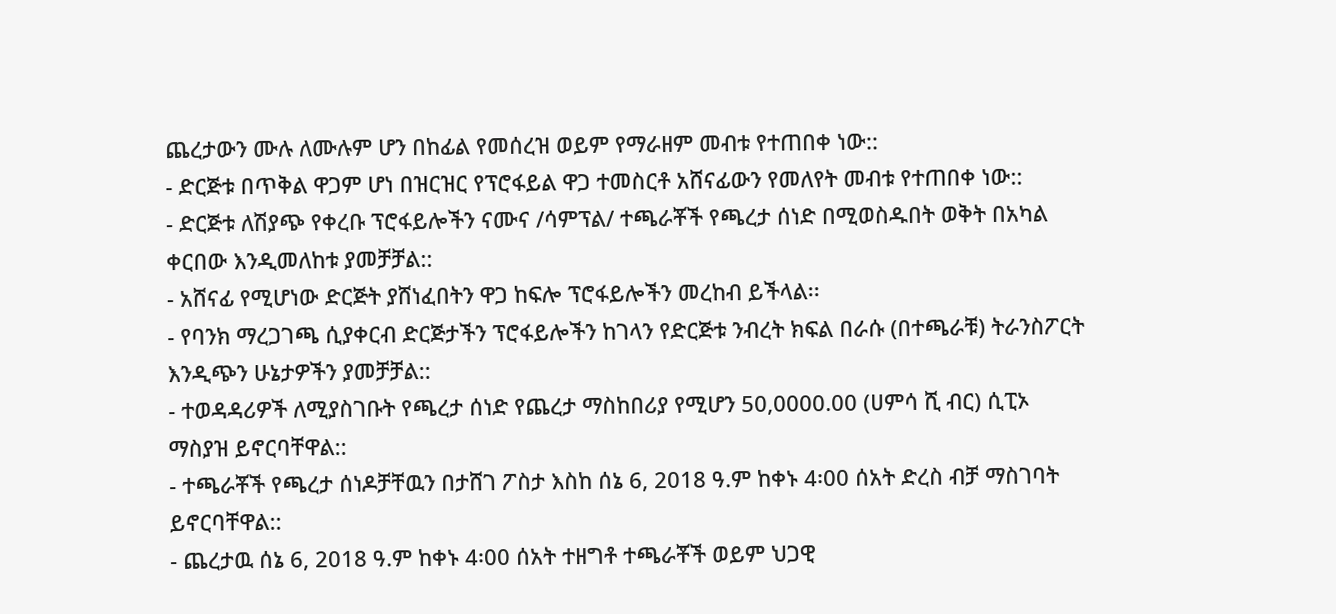ጨረታውን ሙሉ ለሙሉም ሆን በከፊል የመሰረዝ ወይም የማራዘም መብቱ የተጠበቀ ነው::
- ድርጅቱ በጥቅል ዋጋም ሆነ በዝርዝር የፕሮፋይል ዋጋ ተመስርቶ አሸናፊውን የመለየት መብቱ የተጠበቀ ነው::
- ድርጅቱ ለሽያጭ የቀረቡ ፕሮፋይሎችን ናሙና /ሳምፕል/ ተጫራቾች የጫረታ ሰነድ በሚወስዱበት ወቅት በአካል ቀርበው እንዲመለከቱ ያመቻቻል::
- አሸናፊ የሚሆነው ድርጅት ያሸነፈበትን ዋጋ ከፍሎ ፕሮፋይሎችን መረከብ ይችላል፡፡
- የባንክ ማረጋገጫ ሲያቀርብ ድርጅታችን ፕሮፋይሎችን ከገላን የድርጅቱ ንብረት ክፍል በራሱ (በተጫራቹ) ትራንስፖርት እንዲጭን ሁኔታዎችን ያመቻቻል::
- ተወዳዳሪዎች ለሚያስገቡት የጫረታ ሰነድ የጨረታ ማስከበሪያ የሚሆን 50,0000.00 (ሀምሳ ሺ ብር) ሲፒኦ ማስያዝ ይኖርባቸዋል::
- ተጫራቾች የጫረታ ሰነዶቻቸዉን በታሸገ ፖስታ እስከ ሰኔ 6, 2018 ዓ.ም ከቀኑ 4፡00 ሰአት ድረስ ብቻ ማስገባት ይኖርባቸዋል::
- ጨረታዉ ሰኔ 6, 2018 ዓ.ም ከቀኑ 4፡00 ሰአት ተዘግቶ ተጫራቾች ወይም ህጋዊ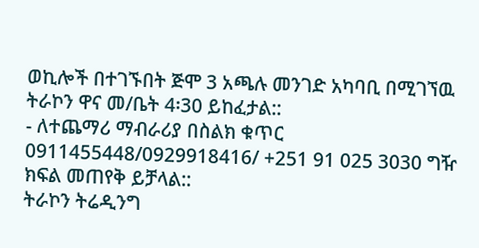ወኪሎች በተገኙበት ጅሞ 3 አጫሉ መንገድ አካባቢ በሚገኘዉ ትራኮን ዋና መ/ቤት 4፡30 ይከፈታል::
- ለተጨማሪ ማብራሪያ በስልክ ቁጥር 0911455448/0929918416/ +251 91 025 3030 ግዥ ክፍል መጠየቅ ይቻላል::
ትራኮን ትሬዲንግ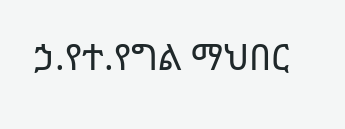ኃ.የተ.የግል ማህበር